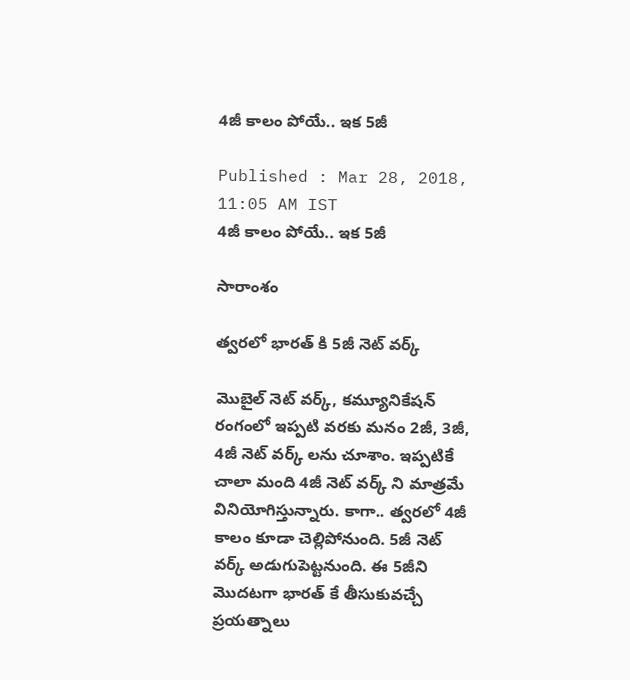4జీ కాలం పోయే.. ఇక 5జీ

Published : Mar 28, 2018, 11:05 AM IST
4జీ కాలం పోయే.. ఇక 5జీ

సారాంశం

త్వరలో భారత్ కి 5జీ నెట్ వర్క్

మొబైల్ నెట్ వర్క్, కమ్యూనికేషన్ రంగంలో ఇప్పటి వరకు మనం 2జీ, 3జీ, 4జీ నెట్ వర్క్ లను చూశాం. ఇప్పటికే చాలా మంది 4జీ నెట్ వర్క్ ని మాత్రమే వినియోగిస్తున్నారు. కాగా.. త్వరలో 4జీ కాలం కూడా చెల్లిపోనుంది. 5జీ నెట్ వర్క్ అడుగుపెట్టనుంది. ఈ 5జీని మొదటగా భారత్ కే తీసుకువచ్చే ప్రయత్నాలు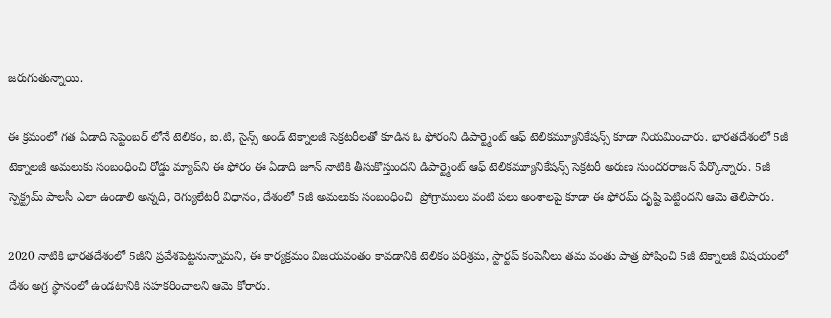జరుగుతున్నాయి.

ఈ క్రమంలో గత ఏడాది సెప్టెంబర్ లోనే టెలికం, ఐ.టి, సైన్స్ అండ్ టెక్నాలజీ సెక్రటరీలతో కూడిన ఓ ఫోరంని డిపార్ట్మెంట్ ఆఫ్ టెలికమ్యూనికేషన్స్ కూడా నియమించారు. భారతదేశంలో 5జీ టెక్నాలజీ అమలుకు సంబంధించి రోడ్డు మ్యాప్‌ని ఈ ఫోరం ఈ ఏడాది జూన్ నాటికి తీసుకొస్తుందని డిపార్ట్మెంట్ ఆఫ్ టెలికమ్యూనికేషన్స్ సెక్రటరీ అరుణ సుందరరాజన్ పేర్కొన్నారు. 5జీ స్పెక్ట్రమ్ పాలసీ ఎలా ఉండాలి అన్నది, రెగ్యులేటరీ విధానం, దేశంలో 5జీ అమలుకు సంబంధించి  ప్రోగ్రాములు వంటి పలు అంశాలపై కూడా ఈ ఫోరమ్ దృష్టి పెట్టిందని ఆమె తెలిపారు.

2020 నాటికి భారతదేశంలో 5జీని ప్రవేశపెట్టనున్నామని, ఈ కార్యక్రమం విజయవంతం కావడానికి టెలికం పరిశ్రమ, స్టార్టప్ కంపెనీలు తమ వంతు పాత్ర పోషించి 5జీ టెక్నాలజీ విషయంలో దేశం అగ్ర స్థానంలో ఉండటానికి సహకరించాలని ఆమె కోరారు.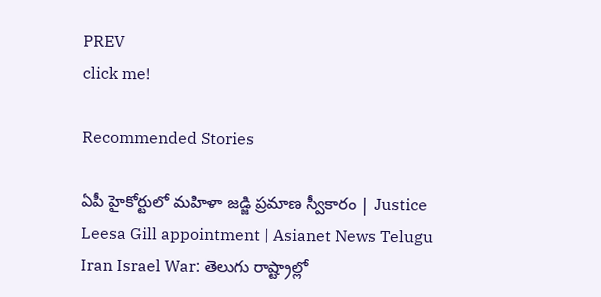PREV
click me!

Recommended Stories

ఏపీ హైకోర్టులో మహిళా జడ్జి ప్రమాణ స్వీకారం | Justice Leesa Gill appointment | Asianet News Telugu
Iran Israel War: తెలుగు రాష్ట్రాల్లో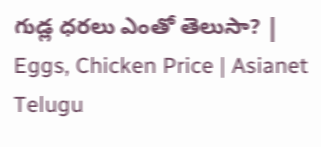గుడ్ల ధరలు ఎంతో తెలుసా? | Eggs, Chicken Price | Asianet Telugu